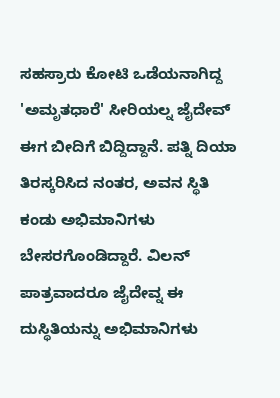ಸಹಸ್ರಾರು ಕೋಟಿ ಒಡೆಯನಾಗಿದ್ದ 'ಅಮೃತಧಾರೆ' ಸೀರಿಯಲ್ನ ಜೈದೇವ್ ಈಗ ಬೀದಿಗೆ ಬಿದ್ದಿದ್ದಾನೆ. ಪತ್ನಿ ದಿಯಾ ತಿರಸ್ಕರಿಸಿದ ನಂತರ, ಅವನ ಸ್ಥಿತಿ ಕಂಡು ಅಭಿಮಾನಿಗಳು ಬೇಸರಗೊಂಡಿದ್ದಾರೆ. ವಿಲನ್ ಪಾತ್ರವಾದರೂ ಜೈದೇವ್ನ ಈ ದುಸ್ಥಿತಿಯನ್ನು ಅಭಿಮಾನಿಗಳು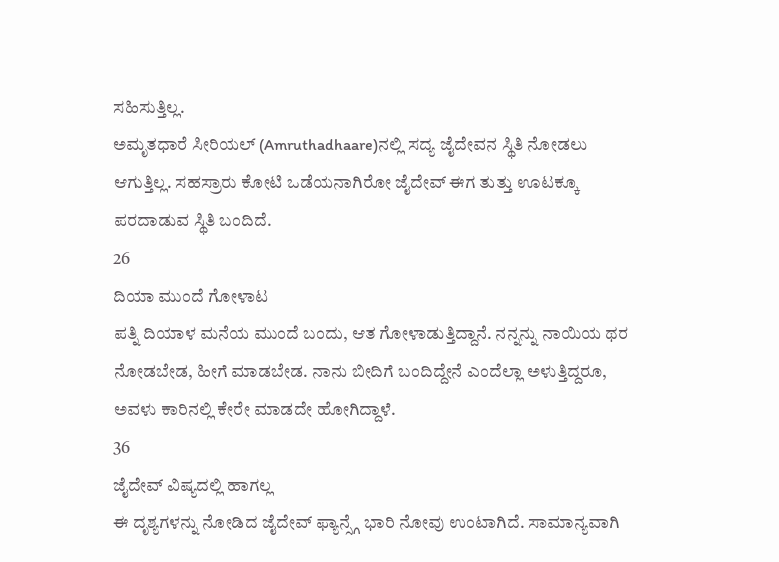ಸಹಿಸುತ್ತಿಲ್ಲ.
ಅಮೃತಧಾರೆ ಸೀರಿಯಲ್ (Amruthadhaare)ನಲ್ಲಿ ಸದ್ಯ ಜೈದೇವನ ಸ್ಥಿತಿ ನೋಡಲು ಆಗುತ್ತಿಲ್ಲ. ಸಹಸ್ರಾರು ಕೋಟಿ ಒಡೆಯನಾಗಿರೋ ಜೈದೇವ್ ಈಗ ತುತ್ತು ಊಟಕ್ಕೂ ಪರದಾಡುವ ಸ್ಥಿತಿ ಬಂದಿದೆ.
26
ದಿಯಾ ಮುಂದೆ ಗೋಳಾಟ
ಪತ್ನಿ ದಿಯಾಳ ಮನೆಯ ಮುಂದೆ ಬಂದು, ಆತ ಗೋಳಾಡುತ್ತಿದ್ದಾನೆ. ನನ್ನನ್ನು ನಾಯಿಯ ಥರ ನೋಡಬೇಡ, ಹೀಗೆ ಮಾಡಬೇಡ. ನಾನು ಬೀದಿಗೆ ಬಂದಿದ್ದೇನೆ ಎಂದೆಲ್ಲಾ ಅಳುತ್ತಿದ್ದರೂ, ಅವಳು ಕಾರಿನಲ್ಲಿ ಕೇರೇ ಮಾಡದೇ ಹೋಗಿದ್ದಾಳೆ.
36
ಜೈದೇವ್ ವಿಷ್ಯದಲ್ಲಿ ಹಾಗಲ್ಲ
ಈ ದೃಶ್ಯಗಳನ್ನು ನೋಡಿದ ಜೈದೇವ್ ಫ್ಯಾನ್ಸ್ಗೆ ಭಾರಿ ನೋವು ಉಂಟಾಗಿದೆ. ಸಾಮಾನ್ಯವಾಗಿ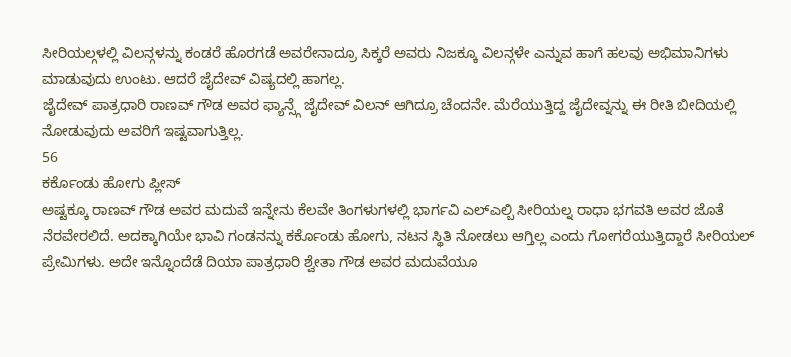ಸೀರಿಯಲ್ಗಳಲ್ಲಿ ವಿಲನ್ಗಳನ್ನು ಕಂಡರೆ ಹೊರಗಡೆ ಅವರೇನಾದ್ರೂ ಸಿಕ್ಕರೆ ಅವರು ನಿಜಕ್ಕೂ ವಿಲನ್ಗಳೇ ಎನ್ನುವ ಹಾಗೆ ಹಲವು ಅಭಿಮಾನಿಗಳು ಮಾಡುವುದು ಉಂಟು. ಆದರೆ ಜೈದೇವ್ ವಿಷ್ಯದಲ್ಲಿ ಹಾಗಲ್ಲ.
ಜೈದೇವ್ ಪಾತ್ರಧಾರಿ ರಾಣವ್ ಗೌಡ ಅವರ ಫ್ಯಾನ್ಸ್ಗೆ ಜೈದೇವ್ ವಿಲನ್ ಆಗಿದ್ರೂ ಚೆಂದನೇ. ಮೆರೆಯುತ್ತಿದ್ದ ಜೈದೇವ್ನನ್ನು ಈ ರೀತಿ ಬೀದಿಯಲ್ಲಿ ನೋಡುವುದು ಅವರಿಗೆ ಇಷ್ಟವಾಗುತ್ತಿಲ್ಲ.
56
ಕರ್ಕೊಂಡು ಹೋಗು ಪ್ಲೀಸ್
ಅಷ್ಟಕ್ಕೂ ರಾಣವ್ ಗೌಡ ಅವರ ಮದುವೆ ಇನ್ನೇನು ಕೆಲವೇ ತಿಂಗಳುಗಳಲ್ಲಿ ಭಾರ್ಗವಿ ಎಲ್ಎಲ್ಬಿ ಸೀರಿಯಲ್ನ ರಾಧಾ ಭಗವತಿ ಅವರ ಜೊತೆ ನೆರವೇರಲಿದೆ. ಅದಕ್ಕಾಗಿಯೇ ಭಾವಿ ಗಂಡನನ್ನು ಕರ್ಕೊಂಡು ಹೋಗು, ನಟನ ಸ್ಥಿತಿ ನೋಡಲು ಆಗ್ತಿಲ್ಲ ಎಂದು ಗೋಗರೆಯುತ್ತಿದ್ದಾರೆ ಸೀರಿಯಲ್ ಪ್ರೇಮಿಗಳು. ಅದೇ ಇನ್ನೊಂದೆಡೆ ದಿಯಾ ಪಾತ್ರಧಾರಿ ಶ್ವೇತಾ ಗೌಡ ಅವರ ಮದುವೆಯೂ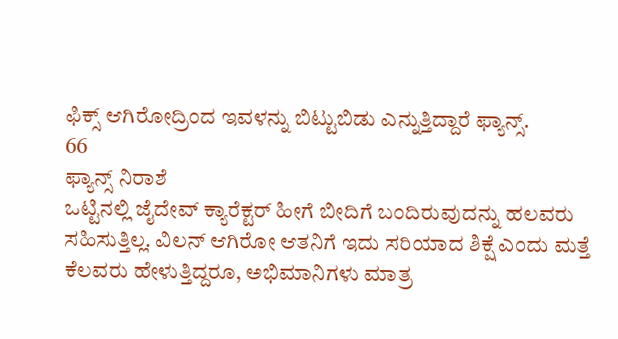ಫಿಕ್ಸ್ ಆಗಿರೋದ್ರಿಂದ ಇವಳನ್ನು ಬಿಟ್ಟುಬಿಡು ಎನ್ನುತ್ತಿದ್ದಾರೆ ಫ್ಯಾನ್ಸ್.
66
ಫ್ಯಾನ್ಸ್ ನಿರಾಶೆ
ಒಟ್ಟಿನಲ್ಲಿ ಜೈದೇವ್ ಕ್ಯಾರೆಕ್ಟರ್ ಹೀಗೆ ಬೀದಿಗೆ ಬಂದಿರುವುದನ್ನು ಹಲವರು ಸಹಿಸುತ್ತಿಲ್ಲ. ವಿಲನ್ ಆಗಿರೋ ಆತನಿಗೆ ಇದು ಸರಿಯಾದ ಶಿಕ್ಷೆ ಎಂದು ಮತ್ತೆ ಕೆಲವರು ಹೇಳುತ್ತಿದ್ದರೂ, ಅಭಿಮಾನಿಗಳು ಮಾತ್ರ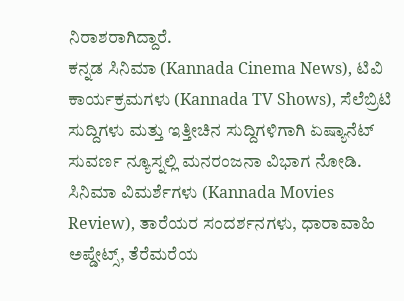ನಿರಾಶರಾಗಿದ್ದಾರೆ.
ಕನ್ನಡ ಸಿನಿಮಾ (Kannada Cinema News), ಟಿವಿ ಕಾರ್ಯಕ್ರಮಗಳು (Kannada TV Shows), ಸೆಲೆಬ್ರಿಟಿ ಸುದ್ದಿಗಳು ಮತ್ತು ಇತ್ತೀಚಿನ ಸುದ್ದಿಗಳಿಗಾಗಿ ಏಷ್ಯಾನೆಟ್ ಸುವರ್ಣ ನ್ಯೂಸ್ನಲ್ಲಿ ಮನರಂಜನಾ ವಿಭಾಗ ನೋಡಿ. ಸಿನಿಮಾ ವಿಮರ್ಶೆಗಳು (Kannada Movies Review), ತಾರೆಯರ ಸಂದರ್ಶನಗಳು, ಧಾರಾವಾಹಿ ಅಪ್ಡೇಟ್ಸ್, ತೆರೆಮರೆಯ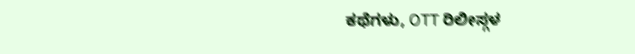ಕಥೆಗಳು, OTT ರಿಲೀಸ್ಗಳ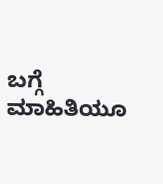ಬಗ್ಗೆ ಮಾಹಿತಿಯೂ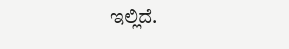ಇಲ್ಲಿದೆ.